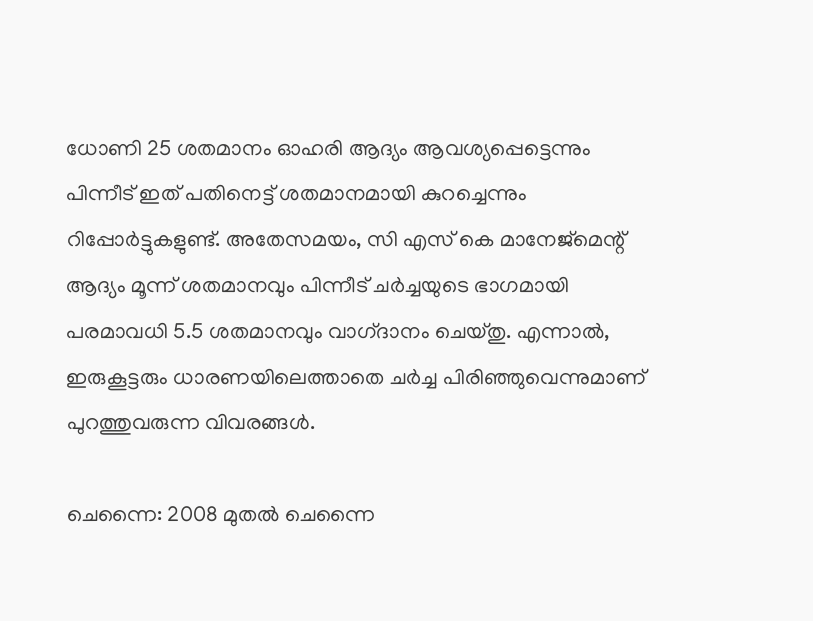ധോണി 25 ശതമാനം ഓഹരി ആദ്യം ആവശ്യപ്പെട്ടെന്നും പിന്നീട്‌ ഇത്‌ പതിനെട്ട്‌ ശതമാനമായി കുറച്ചെന്നും റിപ്പോര്‍ട്ടുകളുണ്ട്‌. അതേസമയം, സി എസ്‌ കെ മാനേജ്‌മെന്റ്‌ ആദ്യം മൂന്ന്‌ ശതമാനവും പിന്നീട്‌ ചര്‍ച്ചയുടെ ഭാഗമായി പരമാവധി 5.5 ശതമാനവും വാഗ്‌ദാനം ചെയ്‌തു. എന്നാല്‍, ഇരുകൂട്ടരും ധാരണയിലെത്താതെ ചര്‍ച്ച പിരിഞ്ഞുവെന്നുമാണ്‌ പുറത്തുവരുന്ന വിവരങ്ങള്‍.

ചെന്നൈ: 2008 മുതല്‍ ചെന്നൈ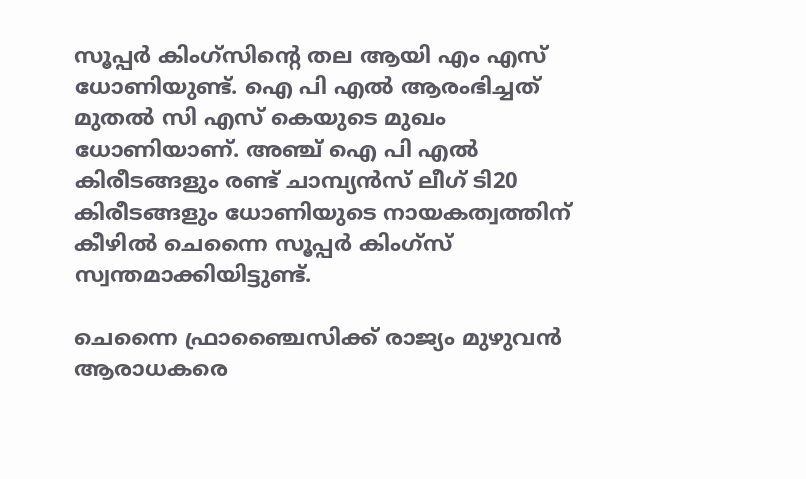സൂപ്പര്‍ കിംഗ്‌സിന്റെ തല ആയി എം എസ്‌ ധോണിയുണ്ട്‌. ഐ പി എല്‍ ആരംഭിച്ചത്‌ മുതല്‍ സി എസ്‌ കെയുടെ മുഖം ധോണിയാണ്‌. അഞ്ച്‌ ഐ പി എല്‍ കിരീടങ്ങളും രണ്ട്‌ ചാമ്പ്യന്‍സ്‌ ലീഗ്‌ ടി20 കിരീടങ്ങളും ധോണിയുടെ നായകത്വത്തിന്‌ കീഴില്‍ ചെന്നൈ സൂപ്പര്‍ കിംഗ്‌സ്‌ സ്വന്തമാക്കിയിട്ടുണ്ട്‌.

ചെന്നൈ ഫ്രാഞ്ചൈസിക്ക്‌ രാജ്യം മുഴുവന്‍ ആരാധകരെ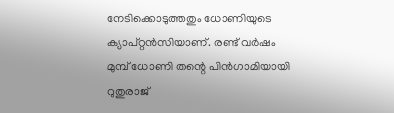നേടിക്കൊടുത്തതും ധോണിയുടെ ക്യാപ്‌റ്റന്‍സിയാണ്‌. രണ്ട്‌ വര്‍ഷം മുമ്പ്‌ ധോണി തന്റെ പിന്‍ഗാമിയായി റുതുരാജ്‌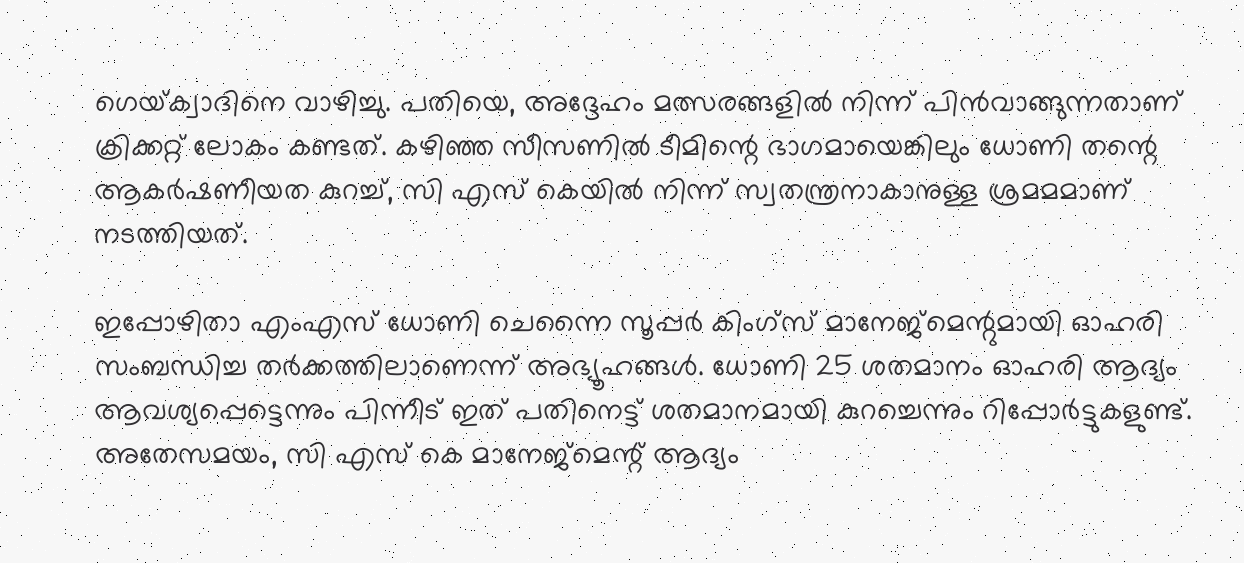ഗെയ്‌ക്വാദിനെ വാഴിച്ചു. പതിയെ, അദ്ദേഹം മത്സരങ്ങളില്‍ നിന്ന്‌ പിന്‍വാങ്ങുന്നതാണ്‌ ക്രിക്കറ്റ്‌ ലോകം കണ്ടത്‌. കഴിഞ്ഞ സീസണില്‍ ടീമിന്റെ ഭാഗമായെങ്കിലും ധോണി തന്റെ ആകര്‍ഷണീയത കുറച്ച്‌, സി എസ്‌ കെയില്‍ നിന്ന്‌ സ്വതന്ത്രനാകാനുള്ള ശ്രമമമാണ്‌ നടത്തിയത്‌.

ഇപ്പോഴിതാ എംഎസ്‌ ധോണി ചെന്നൈ സൂപ്പര്‍ കിംഗ്‌സ്‌ മാനേജ്‌മെന്റുമായി ഓഹരി സംബന്ധിച്ച തര്‍ക്കത്തിലാണെന്ന്‌ അഭ്യൂഹങ്ങള്‍. ധോണി 25 ശതമാനം ഓഹരി ആദ്യം ആവശ്യപ്പെട്ടെന്നും പിന്നീട്‌ ഇത്‌ പതിനെട്ട്‌ ശതമാനമായി കുറച്ചെന്നും റിപ്പോര്‍ട്ടുകളുണ്ട്‌. അതേസമയം, സി എസ്‌ കെ മാനേജ്‌മെന്റ്‌ ആദ്യം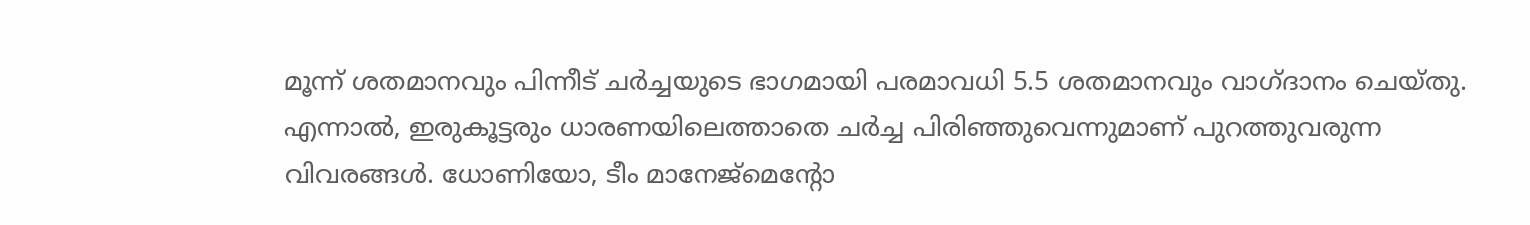മൂന്ന്‌ ശതമാനവും പിന്നീട്‌ ചര്‍ച്ചയുടെ ഭാഗമായി പരമാവധി 5.5 ശതമാനവും വാഗ്‌ദാനം ചെയ്‌തു. എന്നാല്‍, ഇരുകൂട്ടരും ധാരണയിലെത്താതെ ചര്‍ച്ച പിരിഞ്ഞുവെന്നുമാണ്‌ പുറത്തുവരുന്ന വിവരങ്ങള്‍. ധോണിയോ, ടീം മാനേജ്‌മെന്റോ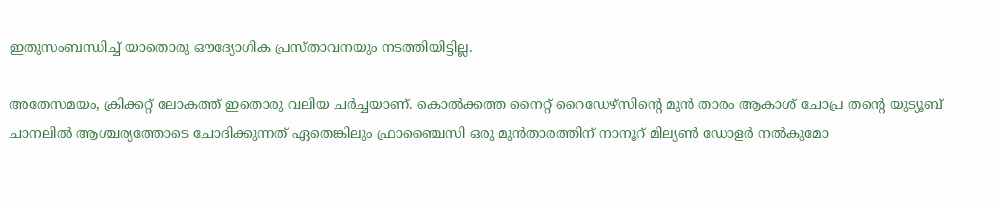ഇതുസംബന്ധിച്ച്‌ യാതൊരു ഔദ്യോഗിക പ്രസ്‌താവനയും നടത്തിയിട്ടില്ല.

അതേസമയം, ക്രിക്കറ്റ്‌ ലോകത്ത്‌ ഇതൊരു വലിയ ചര്‍ച്ചയാണ്‌. കൊല്‍ക്കത്ത നൈറ്റ്‌ റൈഡേഴ്‌സിന്റെ മുന്‍ താരം ആകാശ്‌ ചോപ്ര തന്റെ യുട്യൂബ്‌ ചാനലില്‍ ആശ്ചര്യത്തോടെ ചോദിക്കുന്നത്‌ ഏതെങ്കിലും ഫ്രാഞ്ചൈസി ഒരു മുന്‍താരത്തിന്‌ നാനൂറ്‌ മില്യണ്‍ ഡോളര്‍ നല്‍കുമോ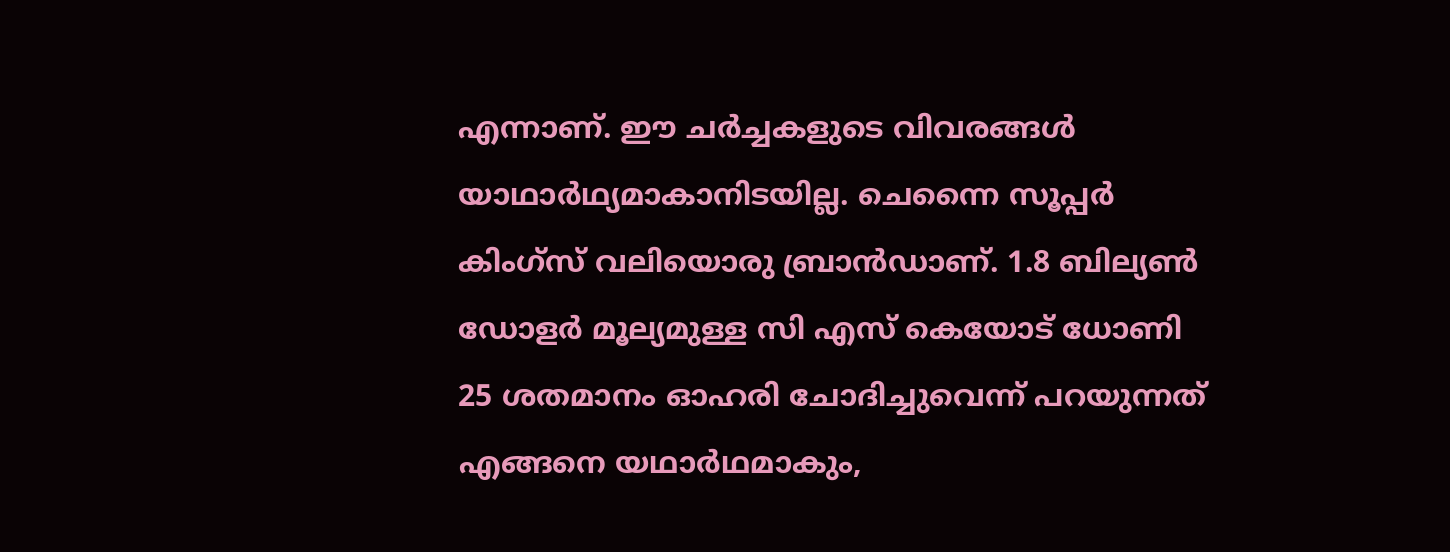എന്നാണ്‌. ഈ ചര്‍ച്ചകളുടെ വിവരങ്ങള്‍ യാഥാര്‍ഥ്യമാകാനിടയില്ല. ചെന്നൈ സൂപ്പര്‍ കിംഗ്‌സ്‌ വലിയൊരു ബ്രാന്‍ഡാണ്‌. 1.8 ബില്യണ്‍ ഡോളര്‍ മൂല്യമുള്ള സി എസ്‌ കെയോട്‌ ധോണി 25 ശതമാനം ഓഹരി ചോദിച്ചുവെന്ന്‌ പറയുന്നത്‌ എങ്ങനെ യഥാര്‍ഥമാകും,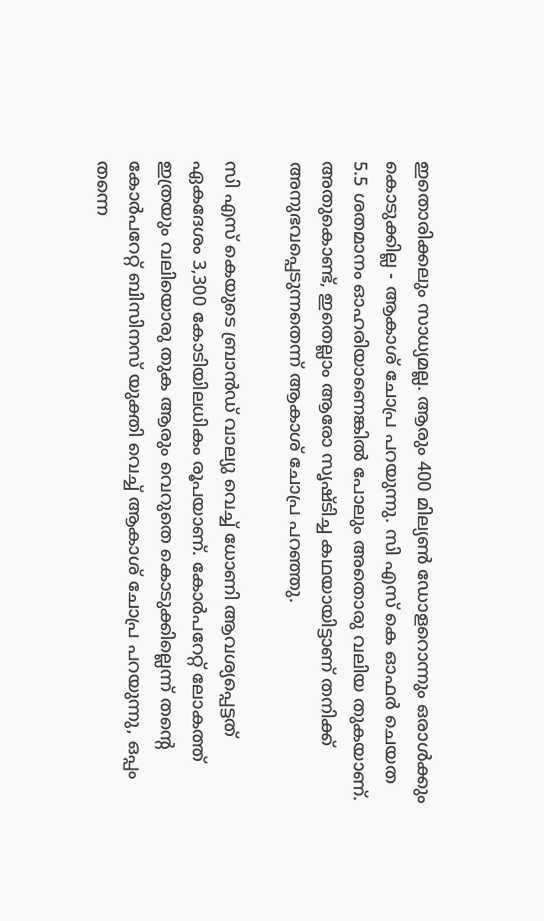ഇതൊരിക്കലും സാധ്യമല്ല. ആരും 400 മില്യണ്‍ ഡോളറൊന്നും ഒരാള്‍ക്കും കൊടുക്കില്ല - ആകാശ്‌ ചോപ്ര പറയുന്നു. സി എസ്‌ കെ ഓഫര്‍ ചെയത 5.5 ശതമാനം ഓഹരിയാണെങ്കില്‍ പോലും അതൊരു വലിയ തുകയാണ്‌. അതുകൊണ്ട്‌, ഇതെല്ലാം ആരോ സൃഷ്ടിച്ച കഥയായിട്ടാണ്‌ തനിക്ക്‌ അനുഭവപ്പെടുന്നതെന്ന്‌ ആകാശ്‌ ചോപ്ര പറഞ്ഞു.

സി എസ്‌ കെയുടെ ബ്രാന്‍ഡ്‌ വാല്യു വെച്ച്‌ ധോണി ആവശ്യപ്പെട്ടത്‌ ഏകദേശം 3,300 കോടിയിലധികം രൂപയാണ്‌. കോര്‍പറേറ്റ്‌ ലോകത്ത്‌ ഇത്രയും വലിയൊരു തുക ആരും വെറുതെ കൊടുക്കില്ലെന്ന്‌ തന്റെ കോര്‍പറേറ്റ്‌ ബിസിനസ്‌ യുക്തി വെച്ച്‌ ആകാശ്‌ ചോപ്ര പറയുന്നു, ഒപ്പം തന്നെ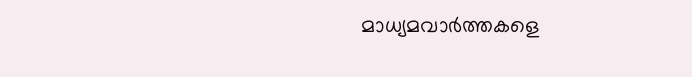മാധ്യമവാര്‍ത്തകളെ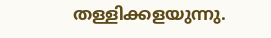തള്ളിക്കളയുന്നു.